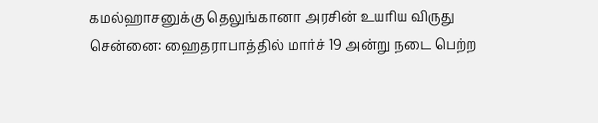கமல்ஹாசனுக்கு தெலுங்கானா அரசின் உயரிய விருது
சென்னை: ஹைதராபாத்தில் மார்ச் 19 அன்று நடை பெற்ற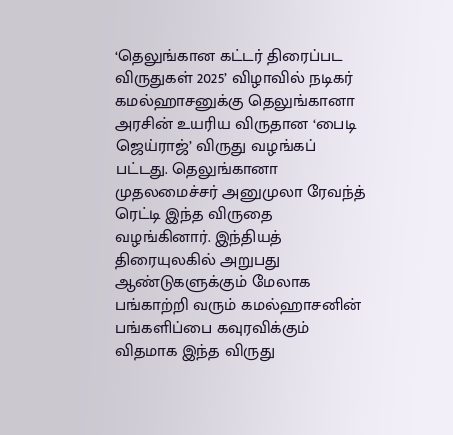‘தெலுங்கான கட்டர் திரைப்பட விருதுகள் 2025’ விழாவில் நடிகர் கமல்ஹாசனுக்கு தெலுங்கானா அரசின் உயரிய விருதான ‘பைடி ஜெய்ராஜ்’ விருது வழங்கப் பட்டது. தெலுங்கானா முதலமைச்சர் அனுமுலா ரேவந்த் ரெட்டி இந்த விருதை வழங்கினார். இந்தியத் திரையுலகில் அறுபது ஆண்டுகளுக்கும் மேலாக பங்காற்றி வரும் கமல்ஹாசனின் பங்களிப்பை கவுரவிக்கும் விதமாக இந்த விருது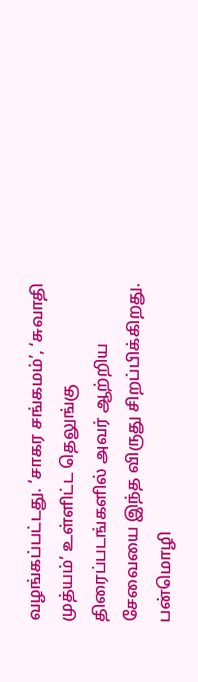வழங்கப்பட்டது. ‘சாகர சங்கமம்’, ‘சுவாதி முத்யம்’ உள்ளிட்ட தெலுங்கு திரைப்படங்களில் அவர் ஆற்றிய சேவையை இந்த விருது சிறப்பிக்கிறது. பன்மொழி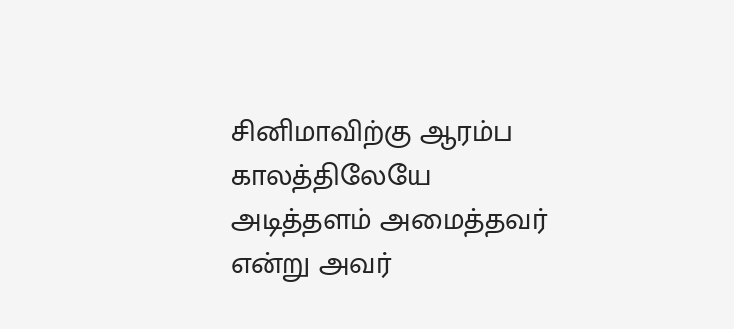சினிமாவிற்கு ஆரம்ப காலத்திலேயே அடித்தளம் அமைத்தவர் என்று அவர்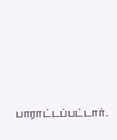பாராட்டப்பட்டார்.